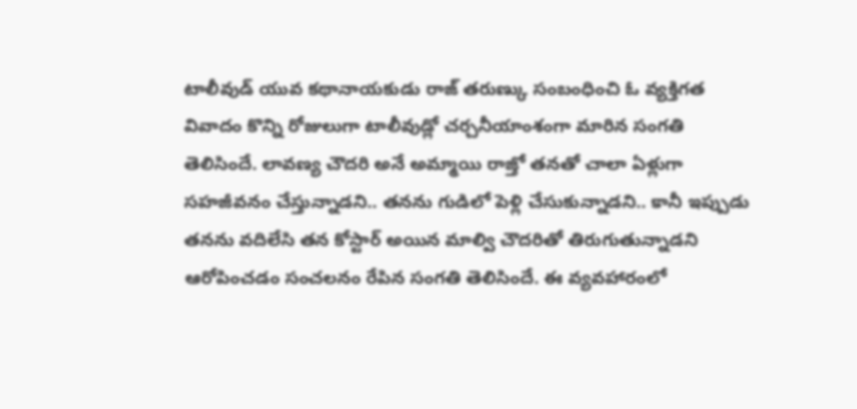టాలీవుడ్ యువ కథానాయకుడు రాజ్ తరుణ్కు సంబంధించి ఓ వ్యక్తిగత వివాదం కొన్ని రోజులుగా టాలీవుడ్లో చర్చనీయాంశంగా మారిన సంగతి తెలిసిందే. లావణ్య చౌదరి అనే అమ్మాయి రాజ్తో తనతో చాలా ఏళ్లుగా సహజీవనం చేస్తున్నాడని.. తనను గుడిలో పెళ్లి చేసుకున్నాడని.. కానీ ఇప్పుడు తనను వదిలేసి తన కోస్టార్ అయిన మాల్వి చౌదరితో తిరుగుతున్నాడని ఆరోపించడం సంచలనం రేపిన సంగతి తెలిసిందే. ఈ వ్యవహారంలో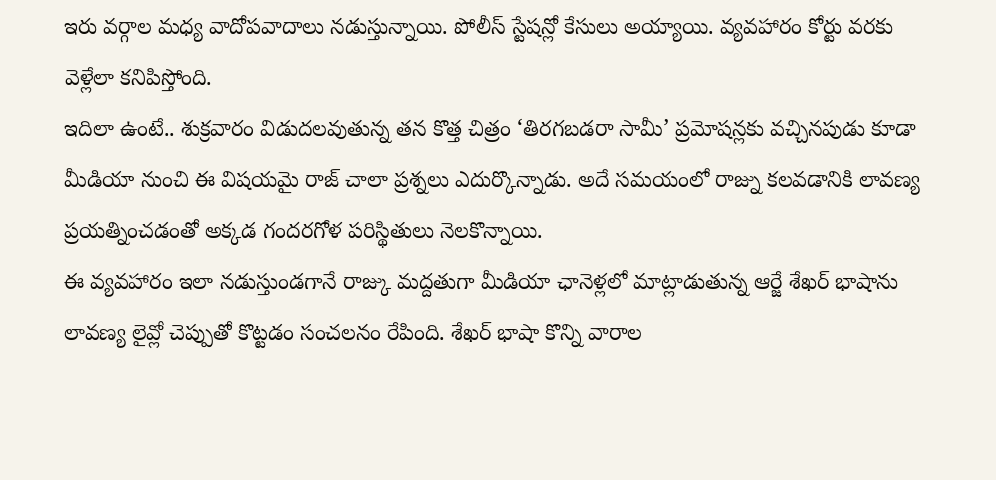ఇరు వర్గాల మధ్య వాదోపవాదాలు నడుస్తున్నాయి. పోలీస్ స్టేషన్లో కేసులు అయ్యాయి. వ్యవహారం కోర్టు వరకు వెళ్లేలా కనిపిస్తోంది.
ఇదిలా ఉంటే.. శుక్రవారం విడుదలవుతున్న తన కొత్త చిత్రం ‘తిరగబడరా సామీ’ ప్రమోషన్లకు వచ్చినపుడు కూడా మీడియా నుంచి ఈ విషయమై రాజ్ చాలా ప్రశ్నలు ఎదుర్కొన్నాడు. అదే సమయంలో రాజ్ను కలవడానికి లావణ్య ప్రయత్నించడంతో అక్కడ గందరగోళ పరిస్థితులు నెలకొన్నాయి.
ఈ వ్యవహారం ఇలా నడుస్తుండగానే రాజ్కు మద్దతుగా మీడియా ఛానెళ్లలో మాట్లాడుతున్న ఆర్జే శేఖర్ భాషాను లావణ్య లైవ్లో చెప్పుతో కొట్టడం సంచలనం రేపింది. శేఖర్ భాషా కొన్ని వారాల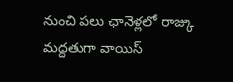నుంచి పలు ఛానెళ్లలో రాజ్కు మద్దతుగా వాయిస్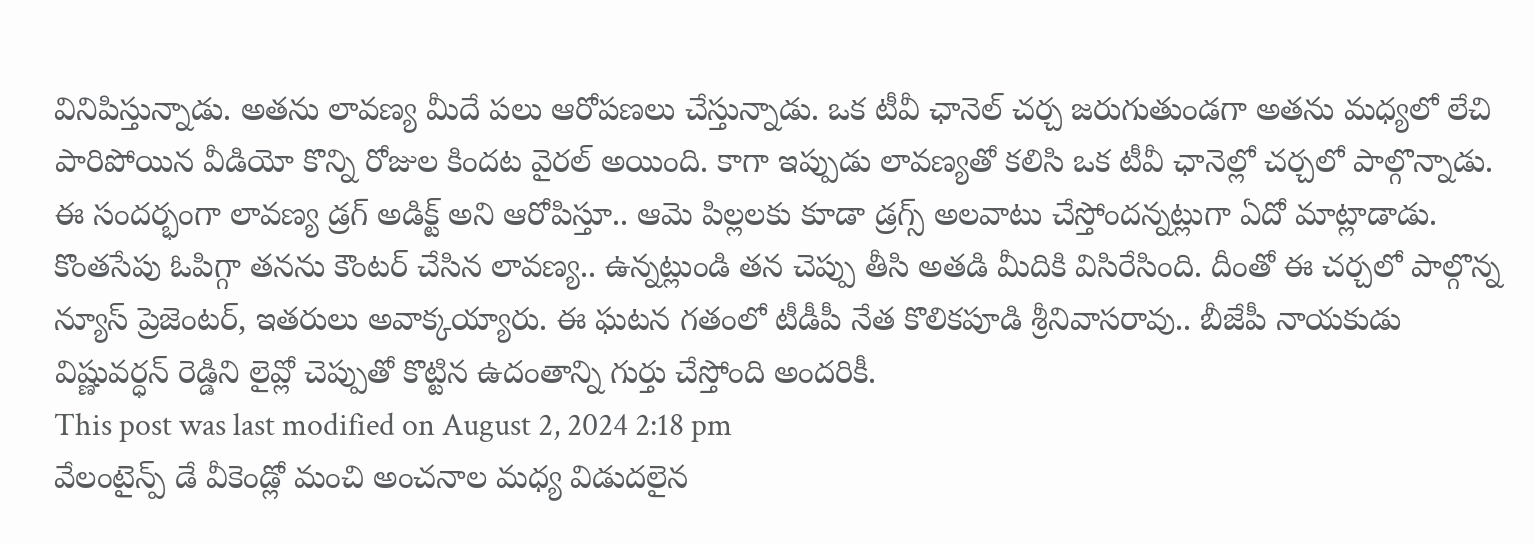వినిపిస్తున్నాడు. అతను లావణ్య మీదే పలు ఆరోపణలు చేస్తున్నాడు. ఒక టీవీ ఛానెల్ చర్చ జరుగుతుండగా అతను మధ్యలో లేచి పారిపోయిన వీడియో కొన్ని రోజుల కిందట వైరల్ అయింది. కాగా ఇప్పుడు లావణ్యతో కలిసి ఒక టీవీ ఛానెల్లో చర్చలో పాల్గొన్నాడు.
ఈ సందర్భంగా లావణ్య డ్రగ్ అడిక్ట్ అని ఆరోపిస్తూ.. ఆమె పిల్లలకు కూడా డ్రగ్స్ అలవాటు చేస్తోందన్నట్లుగా ఏదో మాట్లాడాడు. కొంతసేపు ఓపిగ్గా తనను కౌంటర్ చేసిన లావణ్య.. ఉన్నట్లుండి తన చెప్పు తీసి అతడి మీదికి విసిరేసింది. దీంతో ఈ చర్చలో పాల్గొన్న న్యూస్ ప్రెజెంటర్, ఇతరులు అవాక్కయ్యారు. ఈ ఘటన గతంలో టీడీపీ నేత కొలికపూడి శ్రీనివాసరావు.. బీజేపీ నాయకుడు విష్ణువర్ధన్ రెడ్డిని లైవ్లో చెప్పుతో కొట్టిన ఉదంతాన్ని గుర్తు చేస్తోంది అందరికీ.
This post was last modified on August 2, 2024 2:18 pm
వేలంటైన్ప్ డే వీకెండ్లో మంచి అంచనాల మధ్య విడుదలైన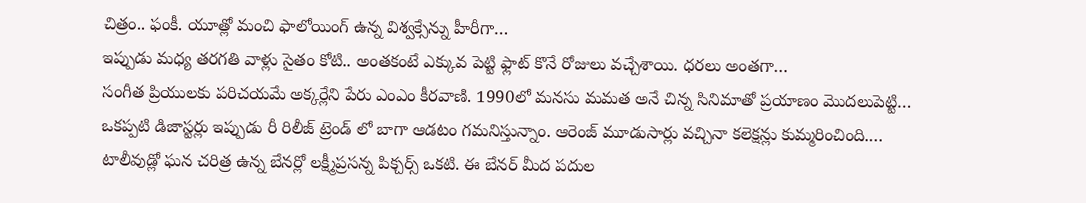చిత్రం.. ఫంకీ. యూత్లో మంచి ఫాలోయింగ్ ఉన్న విశ్వక్సేన్ను హీరీగా…
ఇప్పుడు మధ్య తరగతి వాళ్లు సైతం కోటి.. అంతకంటే ఎక్కువ పెట్టి ఫ్లాట్ కొనే రోజులు వచ్చేశాయి. ధరలు అంతగా…
సంగీత ప్రియులకు పరిచయమే అక్కర్లేని పేరు ఎంఎం కీరవాణి. 1990లో మనసు మమత అనే చిన్న సినిమాతో ప్రయాణం మొదలుపెట్టి…
ఒకప్పటి డిజాస్టర్లు ఇప్పుడు రీ రిలీజ్ ట్రెండ్ లో బాగా ఆడటం గమనిస్తున్నాం. ఆరెంజ్ మూడుసార్లు వచ్చినా కలెక్షన్లు కుమ్మరించింది.…
టాలీవుడ్లో ఘన చరిత్ర ఉన్న బేనర్లో లక్ష్మీప్రసన్న పిక్చర్స్ ఒకటి. ఈ బేనర్ మీద పదుల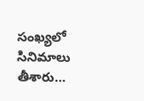సంఖ్యలో సినిమాలు తీశారు…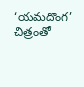‘యమదొంగ’ చిత్రంతో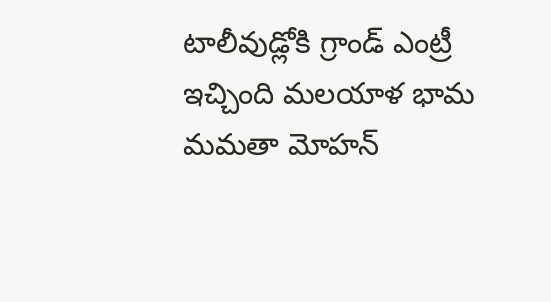టాలీవుడ్లోకి గ్రాండ్ ఎంట్రీ ఇచ్చింది మలయాళ భామ మమతా మోహన్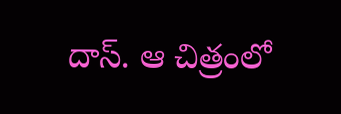దాస్. ఆ చిత్రంలో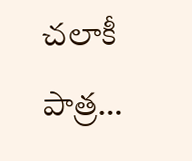చలాకీ పాత్ర…